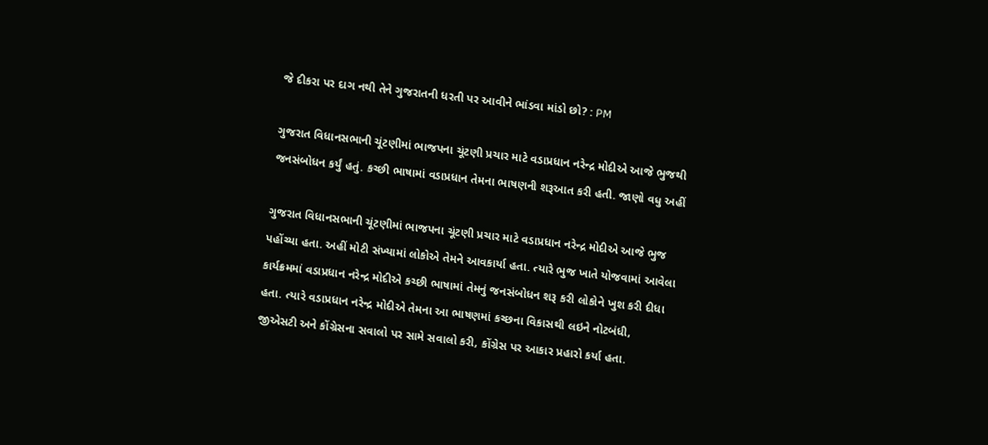જે દીકરા પર દાગ નથી તેને ગુજરાતની ધરતી પર આવીને ભાંડવા માંડો છો? : PM

ગુજરાત વિધાનસભાની ચૂંટણીમાં ભાજપના ચૂંટણી પ્રચાર માટે વડાપ્રધાન નરેન્દ્ર મોદીએ આજે ભુજથી જનસંબોધન કર્યું હતું. કચ્છી ભાષામાં વડાપ્રધાન તેમના ભાષણની શરૂઆત કરી હતી. જાણો વધુ અહીં

ગુજરાત વિધાનસભાની ચૂંટણીમાં ભાજપના ચૂંટણી પ્રચાર માટે વડાપ્રધાન નરેન્દ્ર મોદીએ આજે ભુજ પહોંચ્યા હતા. અહીં મોટી સંખ્યામાં લોકોએ તેમને આવકાર્યા હતા. ત્યારે ભુજ ખાતે યોજવામાં આવેલા કાર્યક્રમમાં વડાપ્રધાન નરેન્દ્ર મોદીએ કચ્છી ભાષામાં તેમનું જનસંબોધન શરૂ કરી લોકોને ખુશ કરી દીધા હતા. ત્યારે વડાપ્રધાન નરેન્દ્ર મોદીએ તેમના આ ભાષણમાં કચ્છના વિકાસથી લઇને નોટબંધી, જીએસટી અને કોંગ્રેસના સવાલો પર સામે સવાલો કરી, કોંગ્રેસ પર આકાર પ્રહારો કર્યા હતા.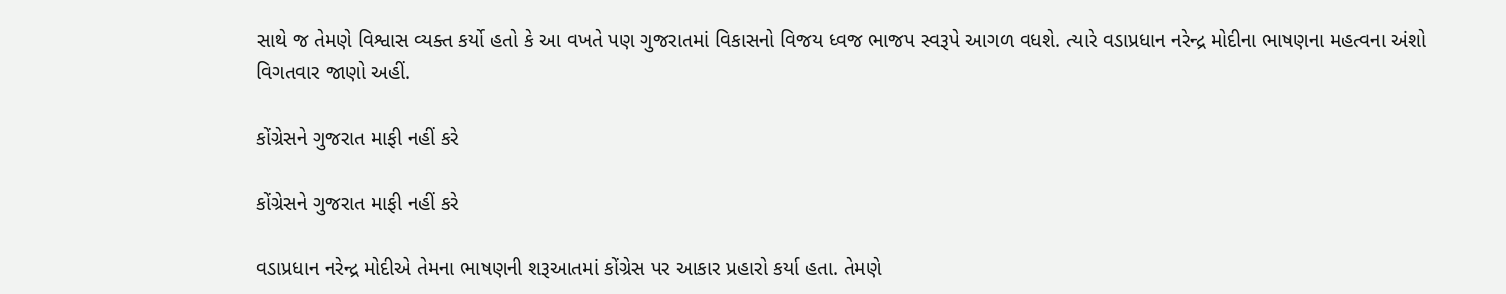સાથે જ તેમણે વિશ્વાસ વ્યક્ત કર્યો હતો કે આ વખતે પણ ગુજરાતમાં વિકાસનો વિજય ધ્વજ ભાજપ સ્વરૂપે આગળ વધશે. ત્યારે વડાપ્રધાન નરેન્દ્ર મોદીના ભાષણના મહત્વના અંશો વિગતવાર જાણો અહીં.

કોંગ્રેસને ગુજરાત માફી નહીં કરે

કોંગ્રેસને ગુજરાત માફી નહીં કરે

વડાપ્રધાન નરેન્દ્ર મોદીએ તેમના ભાષણની શરૂઆતમાં કોંગ્રેસ પર આકાર પ્રહારો કર્યા હતા. તેમણે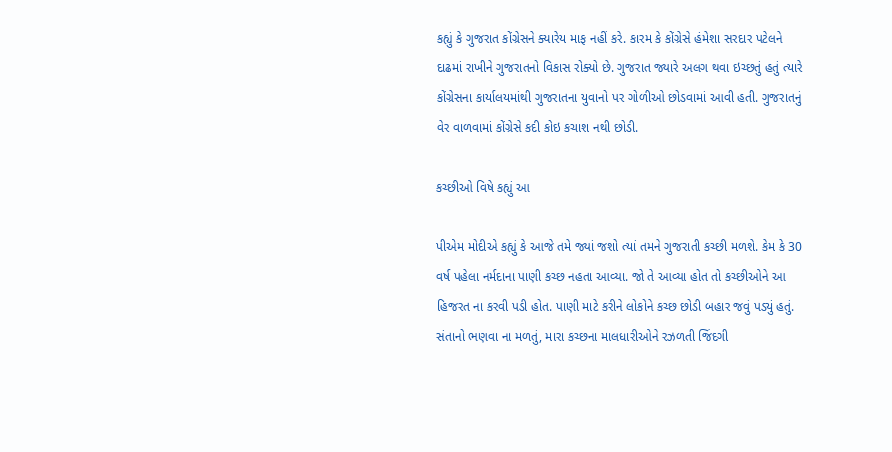કહ્યું કે ગુજરાત કોંગ્રેસને ક્યારેય માફ નહીં કરે. કારમ કે કોંગ્રેસે હંમેશા સરદાર પટેલને દાઢમાં રાખીને ગુજરાતનો વિકાસ રોક્યો છે. ગુજરાત જ્યારે અલગ થવા ઇચ્છતું હતું ત્યારે કોંગ્રેસના કાર્યાલયમાંથી ગુજરાતના યુવાનો પર ગોળીઓ છોડવામાં આવી હતી. ગુજરાતનું વેર વાળવામાં કોંગ્રેસે કદી કોઇ કચાશ નથી છોડી.

કચ્છીઓ વિષે કહ્યું આ

પીએમ મોદીએ કહ્યું કે આજે તમે જ્યાં જશો ત્યાં તમને ગુજરાતી કચ્છી મળશે. કેમ કે 30 વર્ષ પહેલા નર્મદાના પાણી કચ્છ નહતા આવ્યા. જો તે આવ્યા હોત તો કચ્છીઓને આ હિજરત ના કરવી પડી હોત. પાણી માટે કરીને લોકોને કચ્છ છોડી બહાર જવું પડ્યું હતું. સંતાનો ભણવા ના મળતું, મારા કચ્છના માલધારીઓને રઝળતી જિંદગી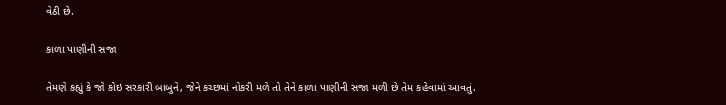વેઠી છે.

કાળા પાણીની સજા

તેમણે કહ્યું કે જો કોઇ સરકારી બાબુને, જેને કચ્છમાં નોકરી મળે તો તેને કાળા પાણીની સજા મળી છે તેમ કહેવામાં આવતું.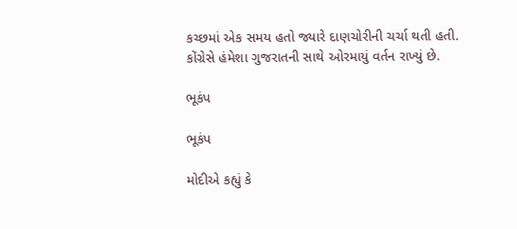કચ્છમાં એક સમય હતો જ્યારે દાણચોરીની ચર્ચા થતી હતી. કોંગ્રેસે હંમેશા ગુજરાતની સાથે ઓરમાયું વર્તન રાખ્યું છે.

ભૂકંપ

ભૂકંપ

મોદીએ કહ્યું કે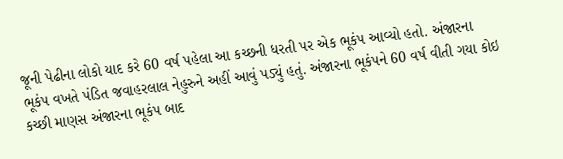જૂની પેઢીના લોકો યાદ કરે 60 વર્ષ પહેલા આ કચ્છની ધરતી પર એક ભૂકંપ આવ્યો હતો. અંજારના ભૂકંપ વખતે પંડિત જવાહરલાલ નેહુરુને અહીં આવું પડ્યું હતું. અંજારના ભૂકંપને 60 વર્ષ વીતી ગયા કોઇ કચ્છી માણસ અંજારના ભૂકંપ બાદ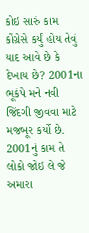કોઇ સારું કામ કોંગ્રેસે કર્યું હોય તેવું યાદ આવે છે કે દેખાય છે? 2001ના ભૂકંપે મને નવી જિંદગી જીવવા માટે મજબૂર કર્યો છે. 2001નું કામ તે લોકો જોઇ લે જે અમારા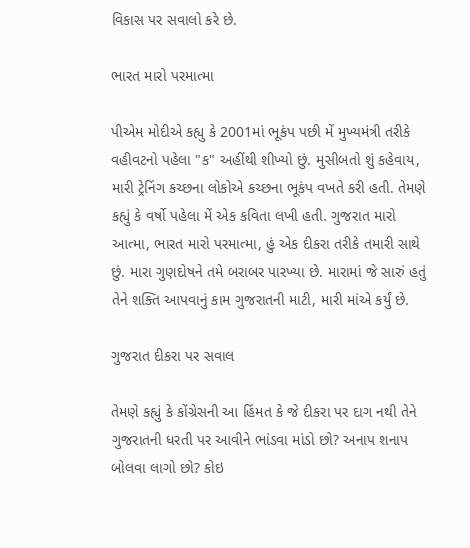વિકાસ પર સવાલો કરે છે.

ભારત મારો પરમાત્મા

પીએમ મોદીએ કહ્યુ કે 2001માં ભૂકંપ પછી મેં મુખ્યમંત્રી તરીકે વહીવટનો પહેલા "ક" અહીંથી શીખ્યો છું. મુસીબતો શું કહેવાય, મારી ટ્રેનિંગ કચ્છના લોકોએ કચ્છના ભૂકંપ વખતે કરી હતી. તેમણે કહ્યું કે વર્ષો પહેલા મેં એક કવિતા લખી હતી. ગુજરાત મારો આત્મા, ભારત મારો પરમાત્મા, હું એક દીકરા તરીકે તમારી સાથે છું. મારા ગુણદોષને તમે બરાબર પારખ્યા છે. મારામાં જે સારું હતું તેને શક્તિ આપવાનું કામ ગુજરાતની માટી, મારી માંએ કર્યું છે.

ગુજરાત દીકરા પર સવાલ

તેમણે કહ્યું કે કોંગ્રેસની આ હિંમત કે જે દીકરા પર દાગ નથી તેને ગુજરાતની ધરતી પર આવીને ભાંડવા માંડો છો? અનાપ શનાપ બોલવા લાગો છો? કોઇ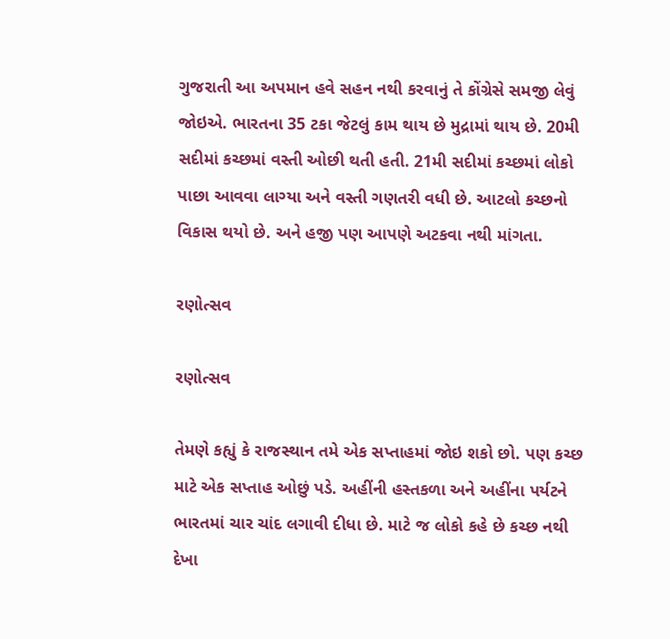ગુજરાતી આ અપમાન હવે સહન નથી કરવાનું તે કોંગ્રેસે સમજી લેવું જોઇએ. ભારતના 35 ટકા જેટલું કામ થાય છે મુદ્રામાં થાય છે. 20મી સદીમાં કચ્છમાં વસ્તી ઓછી થતી હતી. 21મી સદીમાં કચ્છમાં લોકો પાછા આવવા લાગ્યા અને વસ્તી ગણતરી વધી છે. આટલો કચ્છનો વિકાસ થયો છે. અને હજી પણ આપણે અટકવા નથી માંગતા.

રણોત્સવ

રણોત્સવ

તેમણે કહ્યું કે રાજસ્થાન તમે એક સપ્તાહમાં જોઇ શકો છો. પણ કચ્છ માટે એક સપ્તાહ ઓછું પડે. અહીંની હસ્તકળા અને અહીંના પર્યટને ભારતમાં ચાર ચાંદ લગાવી દીધા છે. માટે જ લોકો કહે છે કચ્છ નથી દેખા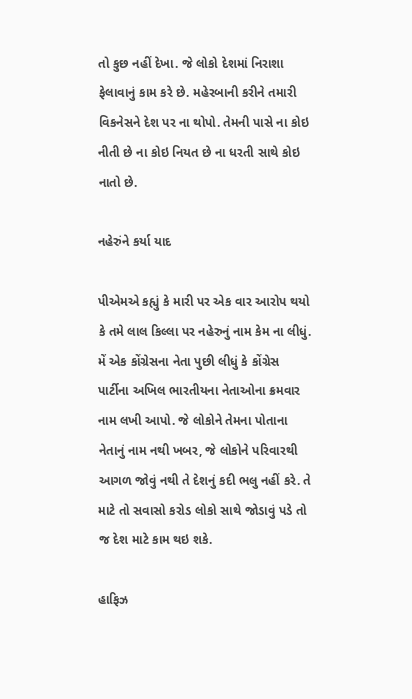તો કુછ નહીં દેખા. જે લોકો દેશમાં નિરાશા ફેલાવાનું કામ કરે છે. મહેરબાની કરીને તમારી વિકનેસને દેશ પર ના થોપો. તેમની પાસે ના કોઇ નીતી છે ના કોઇ નિયત છે ના ધરતી સાથે કોઇ નાતો છે.

નહેરુંને કર્યા યાદ

પીએમએ કહ્યું કે મારી પર એક વાર આરોપ થયો કે તમે લાલ કિલ્લા પર નહેરુનું નામ કેમ ના લીધું. મેં એક કોંગ્રેસના નેતા પુછી લીધું કે કોંગ્રેસ પાર્ટીના અખિલ ભારતીયના નેતાઓના ક્રમવાર નામ લખી આપો. જે લોકોને તેમના પોતાના નેતાનું નામ નથી ખબર, જે લોકોને પરિવારથી આગળ જોવું નથી તે દેશનું કદી ભલુ નહીં કરે. તે માટે તો સવાસો કરોડ લોકો સાથે જોડાવું પડે તો જ દેશ માટે કામ થઇ શકે.

હાફિઝ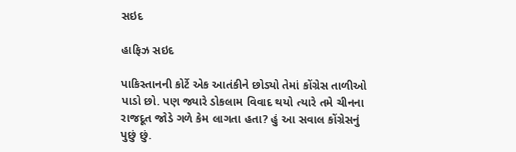સઇદ

હાફિઝ સઇદ

પાકિસ્તાનની કોર્ટે એક આતંકીને છોડ્યો તેમાં કોંગ્રેસ તાળીઓ પાડો છો. પણ જ્યારે ડોકલામ વિવાદ થયો ત્યારે તમે ચીનના રાજદૂત જોડે ગળે કેમ લાગતા હતા? હું આ સવાલ કોંગ્રેસનું પુછું છું.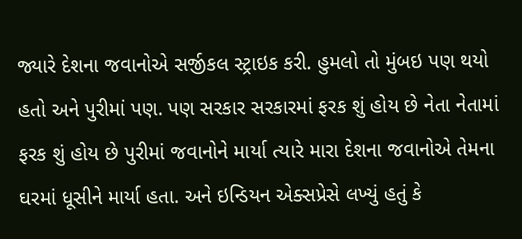જ્યારે દેશના જવાનોએ સર્જીકલ સ્ટ્રાઇક કરી. હુમલો તો મુંબઇ પણ થયો હતો અને પુરીમાં પણ. પણ સરકાર સરકારમાં ફરક શું હોય છે નેતા નેતામાં ફરક શું હોય છે પુરીમાં જવાનોને માર્યા ત્યારે મારા દેશના જવાનોએ તેમના ઘરમાં ધૂસીને માર્યા હતા. અને ઇન્ડિયન એક્સપ્રેસે લખ્યું હતું કે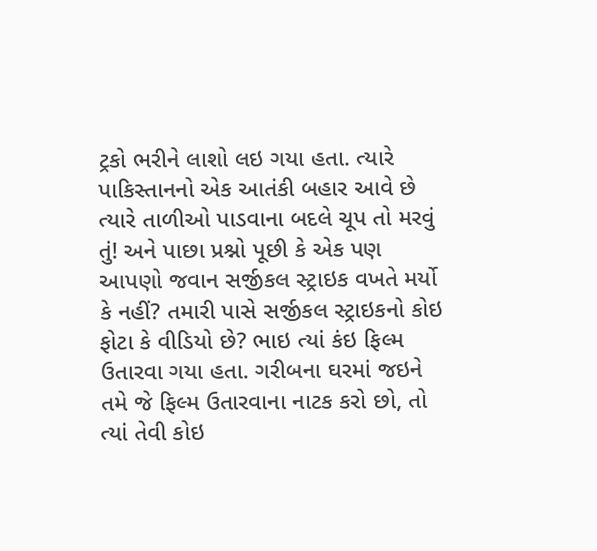ટ્રકો ભરીને લાશો લઇ ગયા હતા. ત્યારે પાકિસ્તાનનો એક આતંકી બહાર આવે છે ત્યારે તાળીઓ પાડવાના બદલે ચૂપ તો મરવું તું! અને પાછા પ્રશ્નો પૂછી કે એક પણ આપણો જવાન સર્જીકલ સ્ટ્રાઇક વખતે મર્યો કે નહીં? તમારી પાસે સર્જીકલ સ્ટ્રાઇકનો કોઇ ફોટા કે વીડિયો છે? ભાઇ ત્યાં કંઇ ફિલ્મ ઉતારવા ગયા હતા. ગરીબના ઘરમાં જઇને તમે જે ફિલ્મ ઉતારવાના નાટક કરો છો, તો ત્યાં તેવી કોઇ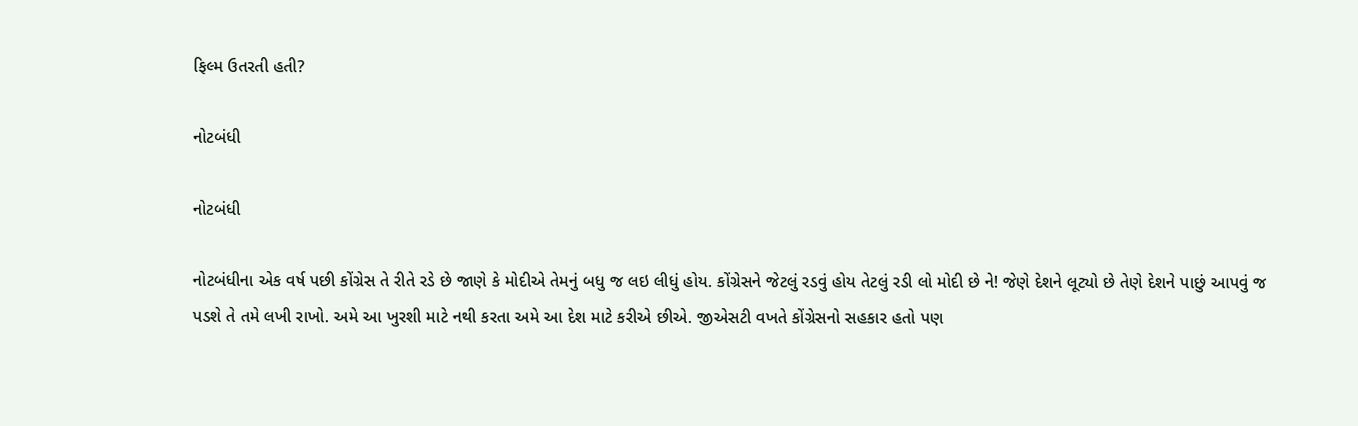ફિલ્મ ઉતરતી હતી?

નોટબંધી

નોટબંધી

નોટબંધીના એક વર્ષ પછી કોંગ્રેસ તે રીતે રડે છે જાણે કે મોદીએ તેમનું બધુ જ લઇ લીધું હોય. કોંગ્રેસને જેટલું રડવું હોય તેટલું રડી લો મોદી છે ને! જેણે દેશને લૂટ્યો છે તેણે દેશને પાછું આપવું જ પડશે તે તમે લખી રાખો. અમે આ ખુરશી માટે નથી કરતા અમે આ દેશ માટે કરીએ છીએ. જીએસટી વખતે કોંગ્રેસનો સહકાર હતો પણ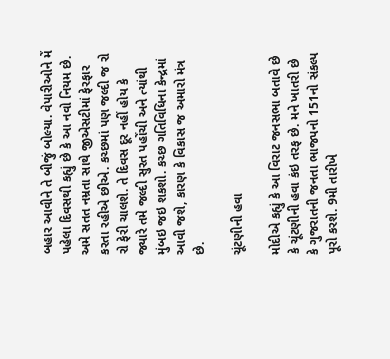બહાર આવીને તે બીજું બોલ્યા. વેપારીઓને મેં પહેલા દિવસથી કહ્યું છે કે આ નવો નિયમ છે. અમે સતત નમ્રતા સાથે જીએસટીમાં ફેરફાર કરતા રહીએ છીએ. કચ્છમાં પણ જલ્દી જ રો રો ફેરી ચાલશે. તે દિવસ દૂર નહીં હોય કે જ્યારે તમે જલ્દી સુરત પહોંચી અને ત્યાંથી મુંબઇ જઇ શકશો. કચ્છ ગતિવિધિના કેન્દ્રમાં આવી જશે, કારણ કે વિકાસ જ અમારો મંત્ર છે.

ચૂંટણીની હવા

મોદીએ કહ્યું કે આ વિરાટ જનસભા બતાવે છે કે ચૂંટણીની હવા કંઇ તરફ છે. મને ખાતરી છે કે ગુજરાતની જનતા ભાજપનો 151નો સંકલ્પ પૂરો કરશે. 9મી તારીખે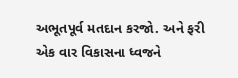અભૂતપૂર્વ મતદાન કરજો. અને ફરી એક વાર વિકાસના ધ્વજને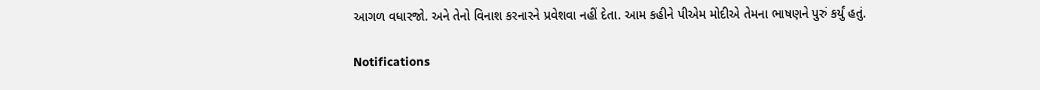આગળ વધારજો. અને તેનો વિનાશ કરનારને પ્રવેશવા નહીં દેતા. આમ કહીને પીએમ મોદીએ તેમના ભાષણને પુરું કર્યું હતું.

Notifications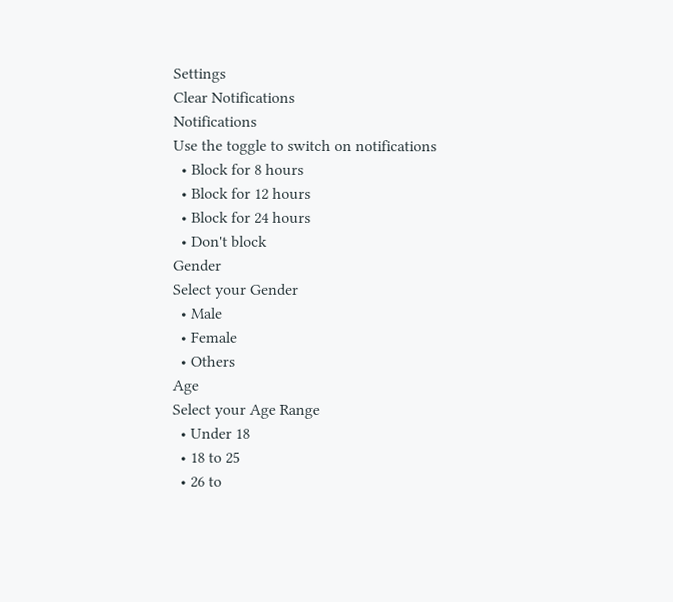Settings
Clear Notifications
Notifications
Use the toggle to switch on notifications
  • Block for 8 hours
  • Block for 12 hours
  • Block for 24 hours
  • Don't block
Gender
Select your Gender
  • Male
  • Female
  • Others
Age
Select your Age Range
  • Under 18
  • 18 to 25
  • 26 to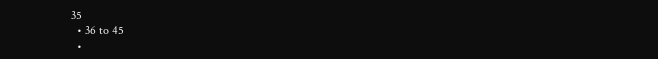35
  • 36 to 45
  •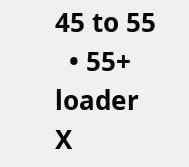45 to 55
  • 55+
loader
X